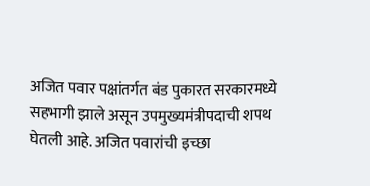अजित पवार पक्षांतर्गत बंड पुकारत सरकारमध्ये सहभागी झाले असून उपमुख्यमंत्रीपदाची शपथ घेतली आहे. अजित पवारांची इच्छा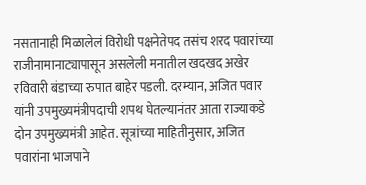नसतानाही मिळालेलं विरोधी पक्षनेतेपद तसंच शरद पवारांच्या राजीनामानाट्यापासून असलेली मनातील खदखद अखेर रविवारी बंडाच्या रुपात बाहेर पडली. दरम्यान, अजित पवार यांनी उपमुख्यमंत्रीपदाची शपथ घेतल्यानंतर आता राज्याकडे दोन उपमुख्यमंत्री आहेत. सूत्रांच्या माहितीनुसार, अजित पवारांना भाजपाने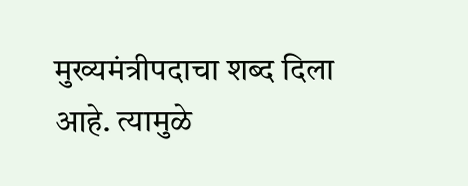मुख्यमंत्रीपदाचा शब्द दिला आहे. त्यामुळे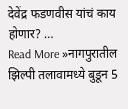देवेंद्र फडणवीस यांचं काय होणार? …
Read More »नागपुरातील झिल्पी तलावामध्ये बुडून 5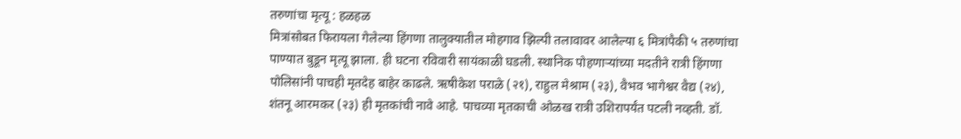तरुणांचा मृत्यू : हळहळ
मित्रांसोबत फिरायला गेलेल्या हिंगणा तालुक्यातील मोहगाव झिल्पी तलावावर आलेल्या ६ मित्रांपैकी ५ तरुणांचा पाण्यात बुडून मृत्यू झाला. ही घटना रविवारी सायंकाळी घडली. स्थानिक पोहणाऱ्यांच्या मदतीने रात्री हिंगणा पोलिसांनी पाचही मृतदेह बाहेर काढले. ऋषीकेश पराळे (२१), राहुल मेश्राम (२३), वैभव भागेश्वर वैद्य (२४), शंतनू आरमकर (२३) ही मृतकांची नावे आहे. पाचव्या मृतकाची ओळख रात्री उशिरापर्यंत पटली नव्हती. डॉ.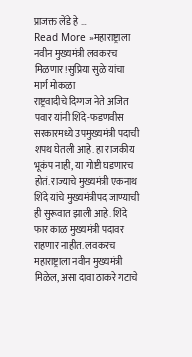प्राजक्त लेंडे हे …
Read More »महाराष्ट्राला नवीन मुख्यमंत्री लवकरच मिळणार!सुप्रिया सुळे यांचा मार्ग मोकळा
राष्ट्रवादीचे दिग्गज नेते अजित पवार यांनी शिंदे-फडणवीस सरकारमध्ये उपमुख्यमंत्री पदाची शपथ घेतली आहे. हा राजकीय भूकंप नाही, या गोष्टी घडणारच होतं. राज्याचे मुख्यमंत्री एकनाथ शिंदे यांचे मुख्यमंत्रीपद जाण्याची ही सुरूवात झाली आहे. शिंदे फार काळ मुख्यमंत्री पदावर राहणार नाहीत. लवकरच महाराष्ट्राला नवीन मुख्यमंत्री मिळेल, असा दावा ठाकरे गटाचे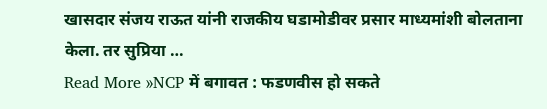खासदार संजय राऊत यांनी राजकीय घडामोडीवर प्रसार माध्यमांशी बोलताना केला. तर सुप्रिया …
Read More »NCP में बगावत : फडणवीस हो सकते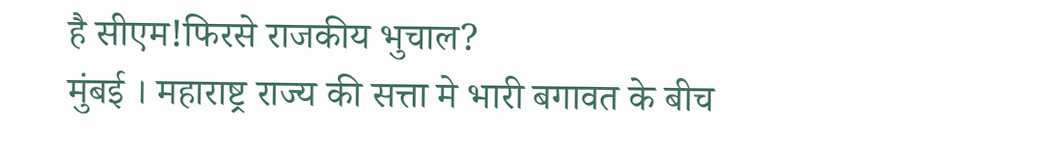है सीएम!फिरसे राजकीय भुचाल?
मुंबई । महाराष्ट्र राज्य की सत्ता मे भारी बगावत के बीच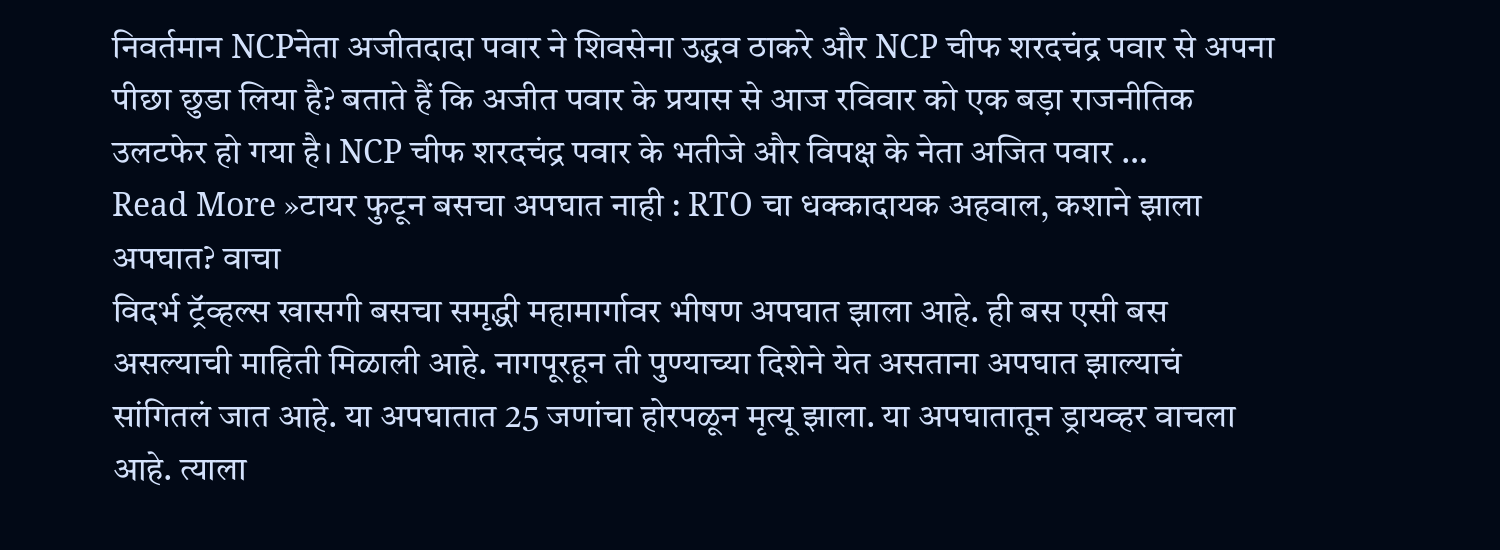निवर्तमान NCPनेता अजीतदादा पवार ने शिवसेना उद्धव ठाकरे और NCP चीफ शरदचंद्र पवार से अपना पीछा छुडा लिया है? बताते हैं कि अजीत पवार के प्रयास से आज रविवार को एक बड़ा राजनीतिक उलटफेर हो गया है। NCP चीफ शरदचंद्र पवार के भतीजे और विपक्ष के नेता अजित पवार …
Read More »टायर फुटून बसचा अपघात नाही : RTO चा धक्कादायक अहवाल, कशाने झाला अपघात? वाचा
विदर्भ ट्रॅव्हल्स खासगी बसचा समृद्धी महामार्गावर भीषण अपघात झाला आहे. ही बस एसी बस असल्याची माहिती मिळाली आहे. नागपूरहून ती पुण्याच्या दिशेने येत असताना अपघात झाल्याचं सांगितलं जात आहे. या अपघातात 25 जणांचा होरपळून मृत्यू झाला. या अपघातातून ड्रायव्हर वाचला आहे. त्याला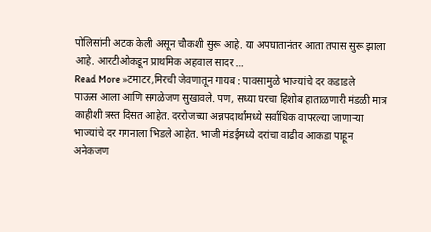पोलिसांनी अटक केली असून चौकशी सुरू आहे. या अपघातानंतर आता तपास सुरू झाला आहे. आरटीओकडून प्राथमिक अहवाल सादर …
Read More »टमाटर,मिरची जेवणातून गायब : पावसामुळे भाज्यांचे दर कडाडले
पाऊस आला आणि सगळेजण सुखावले. पण, सध्या घरचा हिशोब हाताळणारी मंडळी मात्र काहीशी त्रस्त दिसत आहेत. दररोजच्या अन्नपदार्थांमध्ये सर्वाधिक वापरल्या जाणाऱ्या भाज्यांचे दर गगनाला भिडले आहेत. भाजी मंडईमध्ये दरांचा वाढीव आकडा पाहून अनेकजण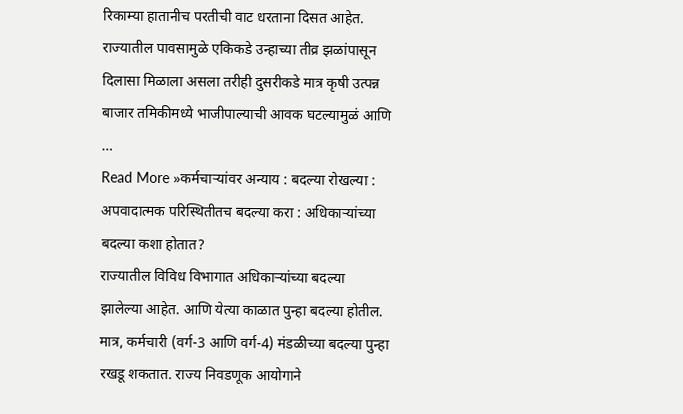रिकाम्या हातानीच परतीची वाट धरताना दिसत आहेत. राज्यातील पावसामुळे एकिकडे उन्हाच्या तीव्र झळांपासून दिलासा मिळाला असला तरीही दुसरीकडे मात्र कृषी उत्पन्न बाजार तमिकीमध्ये भाजीपाल्याची आवक घटल्यामुळं आणि …
Read More »कर्मचाऱ्यांवर अन्याय : बदल्या रोखल्या : अपवादात्मक परिस्थितीतच बदल्या करा : अधिकाऱ्यांच्या बदल्या कशा होतात?
राज्यातील विविध विभागात अधिकाऱ्यांच्या बदल्या झालेल्या आहेत. आणि येत्या काळात पुन्हा बदल्या होतील. मात्र, कर्मचारी (वर्ग-3 आणि वर्ग-4) मंडळीच्या बदल्या पुन्हा रखडू शकतात. राज्य निवडणूक आयोगाने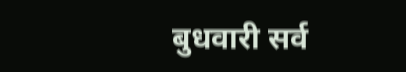बुधवारी सर्व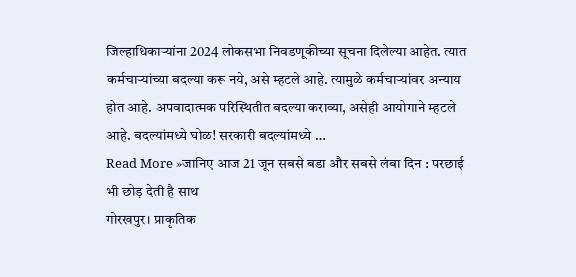जिल्हाधिकाऱ्यांना 2024 लोकसभा निवडणूकीच्या सूचना दिलेल्या आहेत. त्यात कर्मचाऱ्यांच्या बदल्या करू नये, असे म्हटले आहे. त्यामुळे कर्मचाऱ्यांवर अन्याय होत आहे. अपवादात्मक परिस्थितीत बदल्या कराव्या, असेही आयोगाने म्हटले आहे. बदल्यांमध्ये घोळ! सरकारी बदल्यांमध्ये …
Read More »जानिए आज 21 जून सबसे बडा और सबसे लंबा दिन : परछाई भी छोड़ देती है साथ
गोरखपुर। प्राकृतिक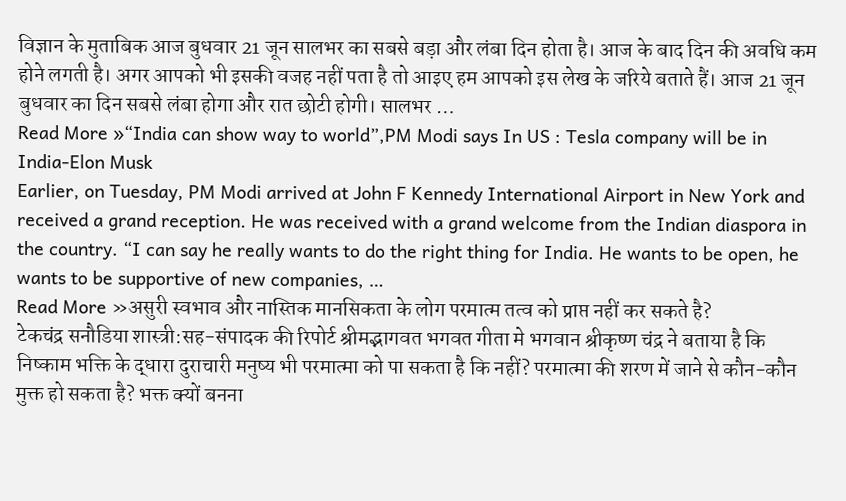विज्ञान के मुताबिक आज बुधवार 21 जून सालभर का सबसे बड़ा और लंबा दिन होता है। आज के बाद दिन की अवधि कम होने लगती है। अगर आपको भी इसकी वजह नहीं पता है तो आइए हम आपको इस लेख के जरिये बताते हैं। आज 21 जून बुधवार का दिन सबसे लंबा होगा और रात छोटी होगी। सालभर …
Read More »“India can show way to world”,PM Modi says In US : Tesla company will be in India-Elon Musk
Earlier, on Tuesday, PM Modi arrived at John F Kennedy International Airport in New York and received a grand reception. He was received with a grand welcome from the Indian diaspora in the country. “I can say he really wants to do the right thing for India. He wants to be open, he wants to be supportive of new companies, …
Read More »असुरी स्वभाव और नास्तिक मानसिकता के लोग परमात्म तत्व को प्राप्त नहीं कर सकते है?
टेकचंद्र सनौडिया शास्त्री:सह-संपादक की रिपोर्ट श्रीमद्भागवत भगवत गीता मे भगवान श्रीकृष्ण चंद्र ने बताया है कि निष्काम भक्ति के द्धारा दुराचारी मनुष्य भी परमात्मा को पा सकता है कि नहीं? परमात्मा की शरण में जाने से कौन-कौन मुक्त हो सकता है? भक्त क्यों बनना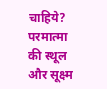चाहिये? परमात्मा की स्थूल और सूक्ष्म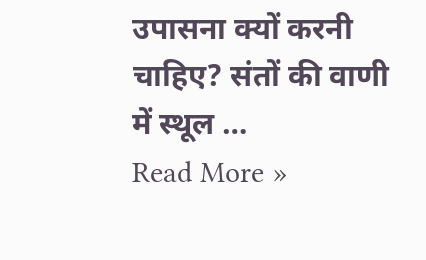उपासना क्यों करनी चाहिए? संतों की वाणी में स्थूल …
Read More »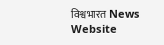विश्वभारत News Website